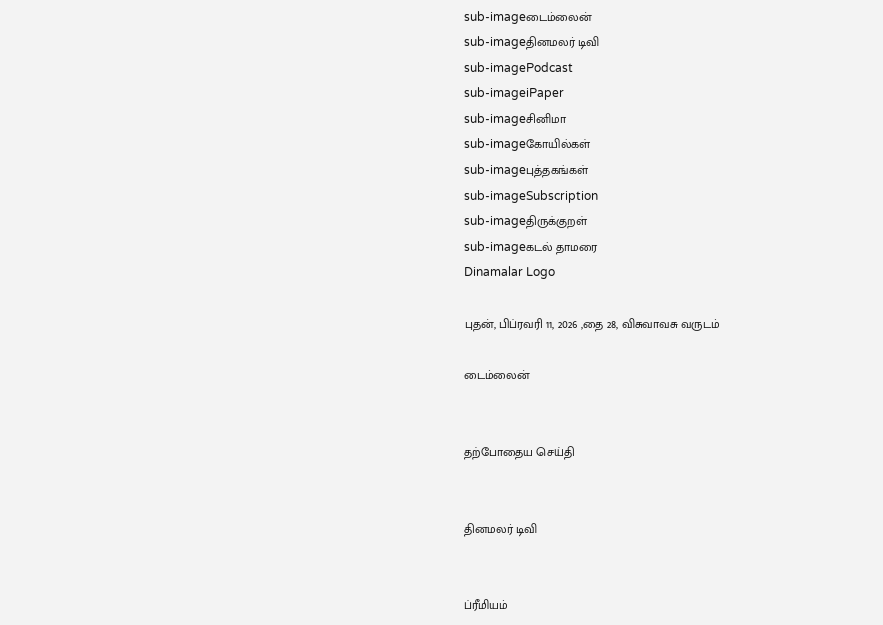sub-imageடைம்லைன்
sub-imageதினமலர் டிவி
sub-imagePodcast
sub-imageiPaper
sub-imageசினிமா
sub-imageகோயில்கள்
sub-imageபுத்தகங்கள்
sub-imageSubscription
sub-imageதிருக்குறள்
sub-imageகடல் தாமரை
Dinamalar Logo

புதன், பிப்ரவரி 11, 2026 ,தை 28, விசுவாவசு வருடம்

டைம்லைன்


தற்போதைய செய்தி


தினமலர் டிவி


ப்ரீமியம்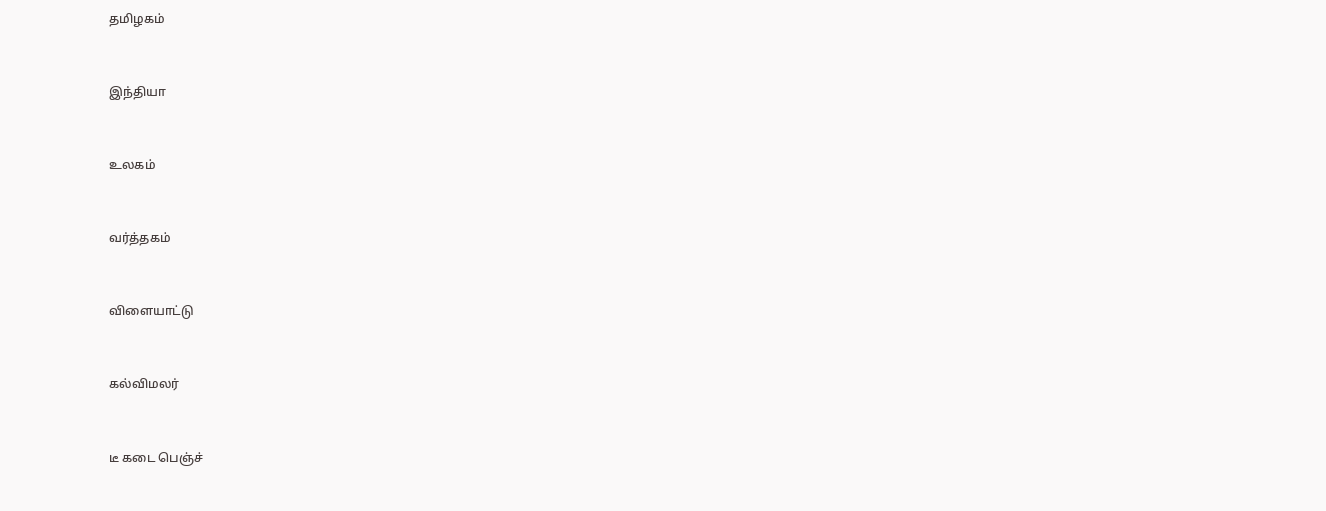தமிழகம்


இந்தியா


உலகம்


வர்த்தகம்


விளையாட்டு


கல்விமலர்


டீ கடை பெஞ்ச்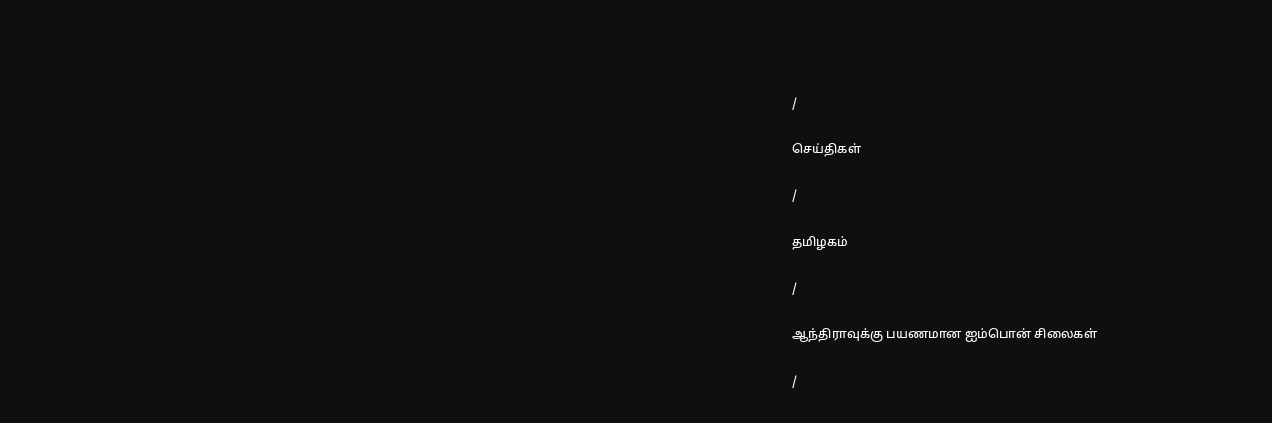/

செய்திகள்

/

தமிழகம்

/

ஆந்திராவுக்கு பயணமான ஐம்பொன் சிலைகள்

/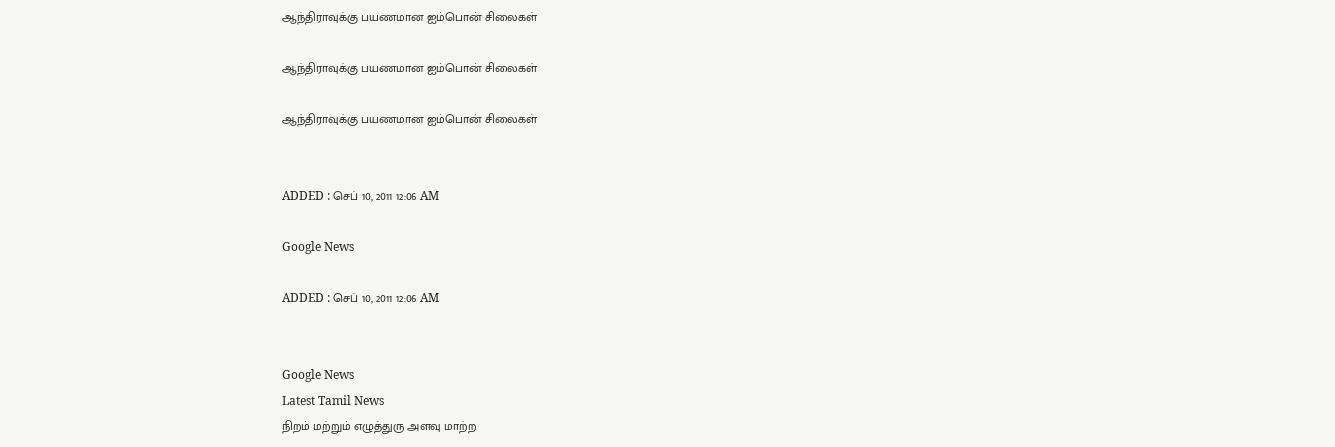ஆந்திராவுக்கு பயணமான ஐம்பொன் சிலைகள்

ஆந்திராவுக்கு பயணமான ஐம்பொன் சிலைகள்

ஆந்திராவுக்கு பயணமான ஐம்பொன் சிலைகள்


ADDED : செப் 10, 2011 12:06 AM

Google News

ADDED : செப் 10, 2011 12:06 AM


Google News
Latest Tamil News
நிறம் மற்றும் எழுத்துரு அளவு மாற்ற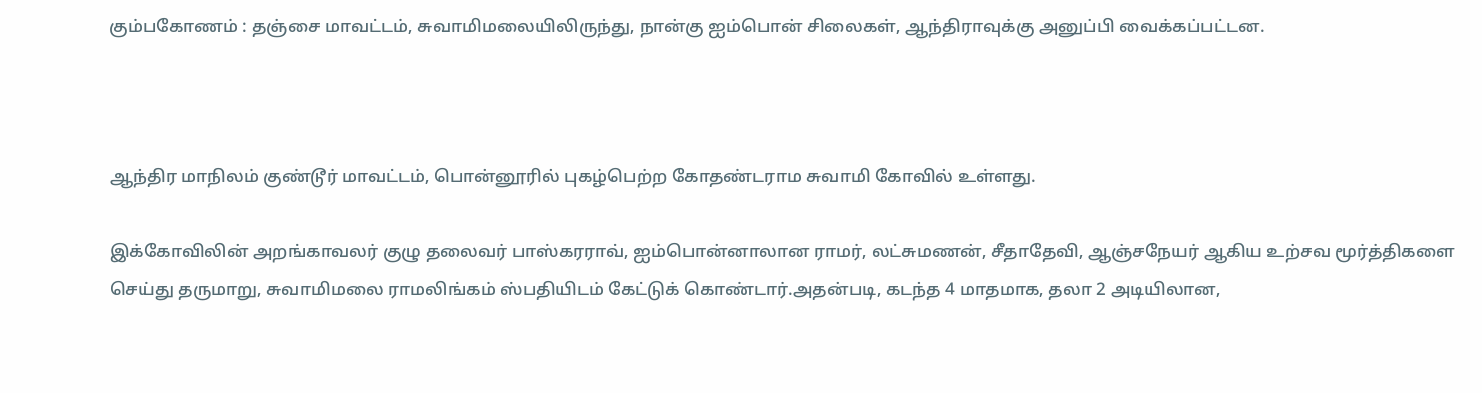கும்பகோணம் : தஞ்சை மாவட்டம், சுவாமிமலையிலிருந்து, நான்கு ஐம்பொன் சிலைகள், ஆந்திராவுக்கு அனுப்பி வைக்கப்பட்டன.



ஆந்திர மாநிலம் குண்டூர் மாவட்டம், பொன்னூரில் புகழ்பெற்ற கோதண்டராம சுவாமி கோவில் உள்ளது.

இக்கோவிலின் அறங்காவலர் குழு தலைவர் பாஸ்கரராவ், ஐம்பொன்னாலான ராமர், லட்சுமணன், சீதாதேவி, ஆஞ்சநேயர் ஆகிய உற்சவ மூர்த்திகளை செய்து தருமாறு, சுவாமிமலை ராமலிங்கம் ஸ்பதியிடம் கேட்டுக் கொண்டார்.அதன்படி, கடந்த 4 மாதமாக, தலா 2 அடியிலான,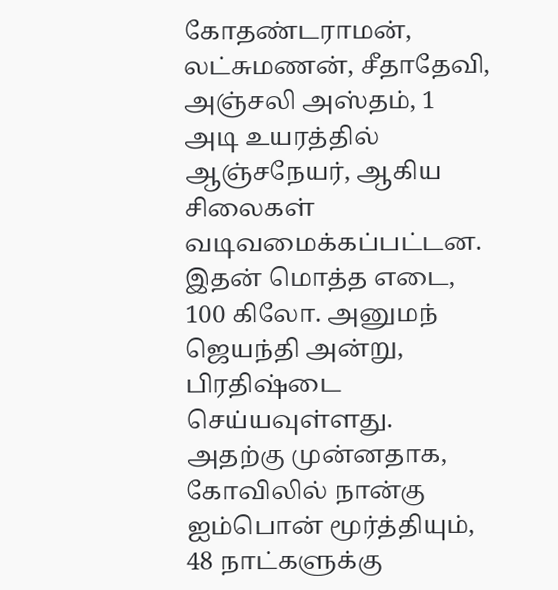கோதண்டராமன், லட்சுமணன், சீதாதேவி, அஞ்சலி அஸ்தம், 1 அடி உயரத்தில் ஆஞ்சநேயர், ஆகிய சிலைகள் வடிவமைக்கப்பட்டன. இதன் மொத்த எடை, 100 கிலோ. அனுமந் ஜெயந்தி அன்று, பிரதிஷ்டை செய்யவுள்ளது. அதற்கு முன்னதாக, கோவிலில் நான்கு ஐம்பொன் மூர்த்தியும், 48 நாட்களுக்கு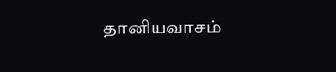தானியவாசம்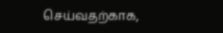செய்வதற்காக,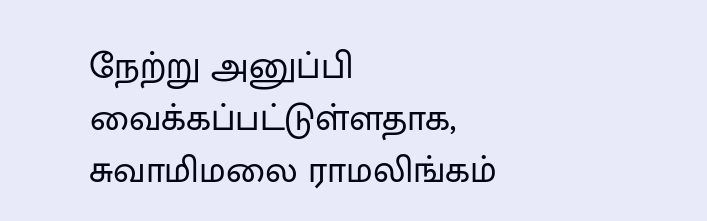நேற்று அனுப்பி வைக்கப்பட்டுள்ளதாக, சுவாமிமலை ராமலிங்கம்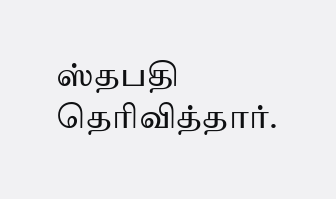ஸ்தபதி தெரிவித்தார்.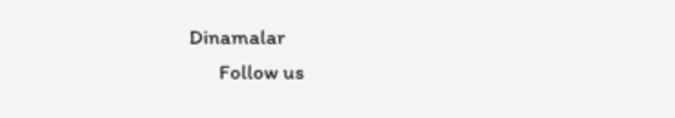Dinamalar
      Follow us